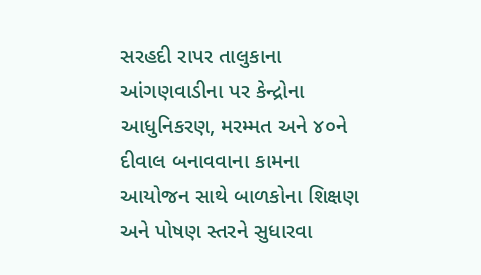સરહદી રાપર તાલુકાના આંગણવાડીના પર કેન્દ્રોના આધુનિકરણ, મરમ્મત અને ૪૦ને દીવાલ બનાવવાના કામના આયોજન સાથે બાળકોના શિક્ષણ અને પોષણ સ્તરને સુધારવા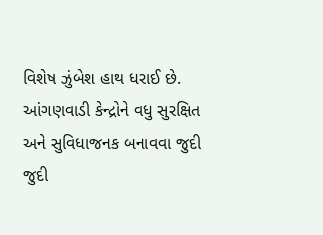વિશેષ ઝુંબેશ હાથ ધરાઈ છે. આંગણવાડી કેન્દ્રોને વધુ સુરક્ષિત અને સુવિધાજનક બનાવવા જુદી જુદી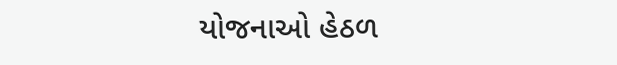યોજનાઓ હેઠળ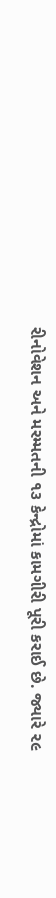રીનોવેશન અને મરમ્મતની ૧૩ કેન્દ્રોમાં કામગીરી પૂરી કરાઈ છે. જ્યારે ૨૯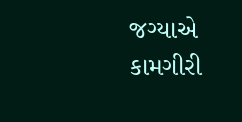જગ્યાએ કામગીરી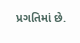પ્રગતિમાં છે.